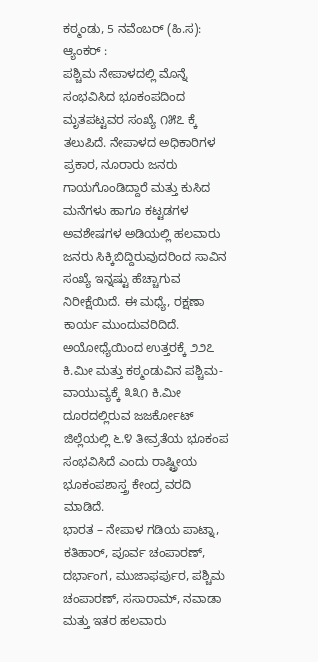ಕಠ್ಮಂಡು, 5 ನವೆಂಬರ್ (ಹಿ.ಸ):
ಆ್ಯಂಕರ್ :
ಪಶ್ಚಿಮ ನೇಪಾಳದಲ್ಲಿ ಮೊನ್ನೆ ಸಂಭವಿಸಿದ ಭೂಕಂಪದಿಂದ ಮೃತಪಟ್ಟವರ ಸಂಖ್ಯೆ ೧೫೭ ಕ್ಕೆ ತಲುಪಿದೆ. ನೇಪಾಳದ ಅಧಿಕಾರಿಗಳ ಪ್ರಕಾರ, ನೂರಾರು ಜನರು ಗಾಯಗೊಂಡಿದ್ದಾರೆ ಮತ್ತು ಕುಸಿದ ಮನೆಗಳು ಹಾಗೂ ಕಟ್ಟಡಗಳ ಅವಶೇಷಗಳ ಅಡಿಯಲ್ಲಿ ಹಲವಾರು ಜನರು ಸಿಕ್ಕಿಬಿದ್ದಿರುವುದರಿಂದ ಸಾವಿನ ಸಂಖ್ಯೆ ಇನ್ನಷ್ಟು ಹೆಚ್ಚಾಗುವ ನಿರೀಕ್ಷೆಯಿದೆ. ಈ ಮಧ್ಯೆ, ರಕ್ಷಣಾ ಕಾರ್ಯ ಮುಂದುವರಿದಿದೆ. ಅಯೋಧ್ಯೆಯಿಂದ ಉತ್ತರಕ್ಕೆ ೨೨೭ ಕಿ.ಮೀ ಮತ್ತು ಕಠ್ಮಂಡುವಿನ ಪಶ್ಚಿಮ-ವಾಯುವ್ಯಕ್ಕೆ ೩೩೧ ಕಿ.ಮೀ ದೂರದಲ್ಲಿರುವ ಜಜರ್ಕೋಟ್ ಜಿಲ್ಲೆಯಲ್ಲಿ ೬.೪ ತೀವ್ರತೆಯ ಭೂಕಂಪ ಸಂಭವಿಸಿದೆ ಎಂದು ರಾಷ್ಟ್ರೀಯ ಭೂಕಂಪಶಾಸ್ತ್ರ ಕೇಂದ್ರ ವರದಿ ಮಾಡಿದೆ.
ಭಾರತ – ನೇಪಾಳ ಗಡಿಯ ಪಾಟ್ನಾ, ಕತಿಹಾರ್, ಪೂರ್ವ ಚಂಪಾರಣ್, ದರ್ಭಾಂಗ, ಮುಜಾಫರ್ಪುರ, ಪಶ್ಚಿಮ ಚಂಪಾರಣ್, ಸಸಾರಾಮ್, ನವಾಡಾ ಮತ್ತು ಇತರ ಹಲವಾರು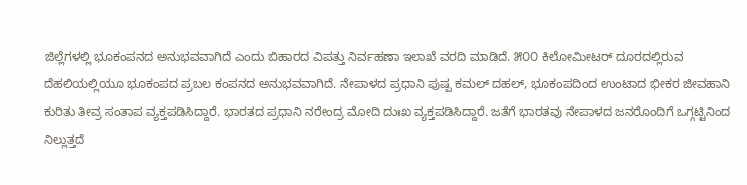ಜಿಲ್ಲೆಗಳಲ್ಲಿ ಭೂಕಂಪನದ ಅನುಭವವಾಗಿದೆ ಎಂದು ಬಿಹಾರದ ವಿಪತ್ತು ನಿರ್ವಹಣಾ ಇಲಾಖೆ ವರದಿ ಮಾಡಿದೆ. ೫೦೦ ಕಿಲೋಮೀಟರ್ ದೂರದಲ್ಲಿರುವ ದೆಹಲಿಯಲ್ಲಿಯೂ ಭೂಕಂಪದ ಪ್ರಬಲ ಕಂಪನದ ಅನುಭವವಾಗಿದೆ. ನೇಪಾಳದ ಪ್ರಧಾನಿ ಪುಷ್ಪ ಕಮಲ್ ದಹಲ್, ಭೂಕಂಪದಿಂದ ಉಂಟಾದ ಭೀಕರ ಜೀವಹಾನಿ ಕುರಿತು ತೀವ್ರ ಸಂತಾಪ ವ್ಯಕ್ತಪಡಿಸಿದ್ದಾರೆ. ಭಾರತದ ಪ್ರಧಾನಿ ನರೇಂದ್ರ ಮೋದಿ ದುಃಖ ವ್ಯಕ್ತಪಡಿಸಿದ್ದಾರೆ. ಜತೆಗೆ ಭಾರತವು ನೇಪಾಳದ ಜನರೊಂದಿಗೆ ಒಗ್ಗಟ್ಟಿನಿಂದ ನಿಲ್ಲುತ್ತದೆ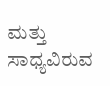ಮತ್ತು ಸಾಧ್ಯವಿರುವ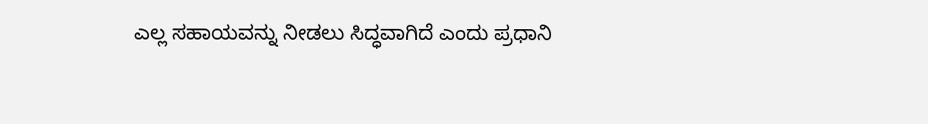ಎಲ್ಲ ಸಹಾಯವನ್ನು ನೀಡಲು ಸಿದ್ಧವಾಗಿದೆ ಎಂದು ಪ್ರಧಾನಿ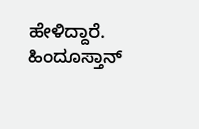ಹೇಳಿದ್ದಾರೆ.
ಹಿಂದೂಸ್ತಾನ್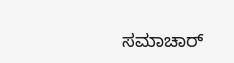ಸಮಾಚಾರ್